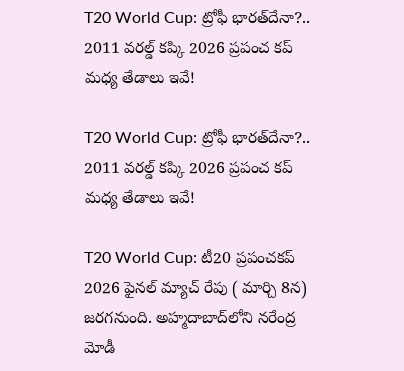T20 World Cup: ట్రోఫీ భారత్‌దేనా?.. 2011 వరల్డ్ కప్కి 2026 ప్రపంచ కప్ మధ్య తేడాలు ఇవే!

T20 World Cup: ట్రోఫీ భారత్‌దేనా?.. 2011 వరల్డ్ కప్కి 2026 ప్రపంచ కప్ మధ్య తేడాలు ఇవే!

T20 World Cup: టీ20 ప్రపంచకప్ 2026 ఫైనల్ మ్యాచ్ రేపు ( మార్చి 8న) జరగనుంది. అహ్మదాబాద్‌లోని నరేంద్ర మోడీ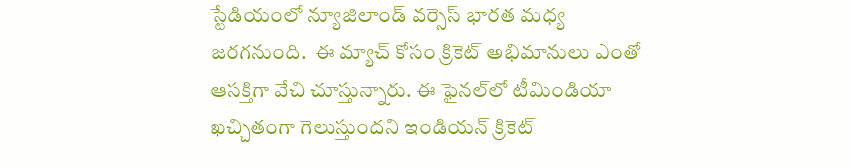స్టేడియంలో న్యూజిలాండ్ వర్సెస్ భారత మధ్య జరగనుంది.  ఈ మ్యాచ్ కోసం క్రికెట్ అభిమానులు ఎంతో ఆసక్తిగా వేచి చూస్తున్నారు. ఈ ఫైనల్‌లో టీమిండియా ఖచ్చితంగా గెలుస్తుందని ఇండియన్ క్రికెట్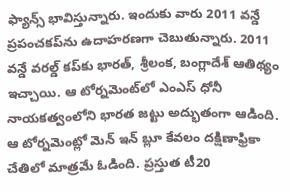ఫ్యాన్స్ భావిస్తున్నారు. ఇందుకు వారు 2011 వన్డే ప్రపంచకప్‌ను ఉదాహరణగా చెబుతున్నారు. 2011 వన్డే వరల్డ్ కప్‌కు భారత్, శ్రీలంక, బంగ్లాదేశ్ ఆతిథ్యం ఇచ్చాయి. ఆ టోర్నమెంట్‌లో ఎంఎస్ ధోనీ నాయకత్వంలోని భారత జట్టు అద్భుతంగా ఆడింది. ఆ టోర్నమెంట్లో మెన్ ఇన్ బ్లూ కేవలం దక్షిణాఫ్రికా చేతిలో మాత్రమే ఓడింది. ప్రస్తుత టీ20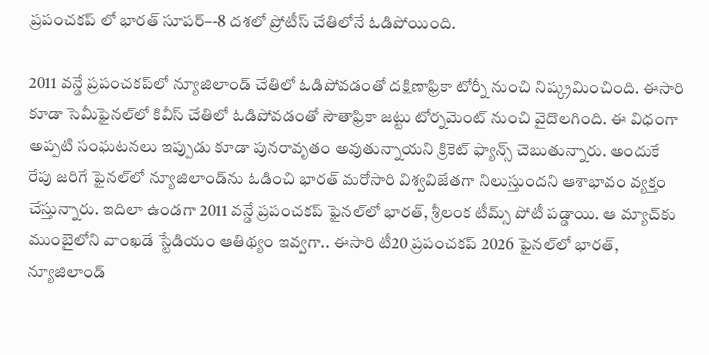ప్రపంచకప్ లో భారత్ సూపర్–-8 దశలో ప్రోటీస్ చేతిలోనే ఓడిపోయింది.

2011 వన్డే ప్రపంచకప్‌లో న్యూజిలాండ్ చేతిలో ఓడిపోవడంతో దక్షిణాఫ్రికా టోర్నీ నుంచి నిష్క్రమించింది. ఈసారి కూడా సెమీఫైనల్‌లో కివీస్ చేతిలో ఓడిపోవడంతో సౌతాఫ్రికా జట్టు టోర్నమెంట్ నుంచి వైదొలగింది. ఈ విధంగా అప్పటి సంఘటనలు ఇప్పుడు కూడా పునరావృతం అవుతున్నాయని క్రికెట్ ఫ్యాన్స్ చెబుతున్నారు. అందుకే రేపు జరిగే ఫైనల్‌లో న్యూజిలాండ్‌ను ఓడించి భారత్ మరోసారి విశ్వవిజేతగా నిలుస్తుందని ఆశాభావం వ్యక్తం చేస్తున్నారు. ఇదిలా ఉండగా 2011 వన్డే ప్రపంచకప్ ఫైనల్‌లో భారత్, శ్రీలంక టీమ్స్ పోటీ పడ్డాయి. ఆ మ్యాచ్‌కు ముంబైలోని వాంఖడే స్టేడియం ఆతిథ్యం ఇవ్వగా.. ఈసారి టీ20 ప్రపంచకప్ 2026 ఫైనల్‌లో భారత్, న్యూజిలాండ్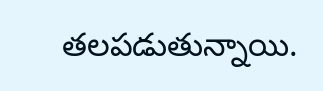తలపడుతున్నాయి.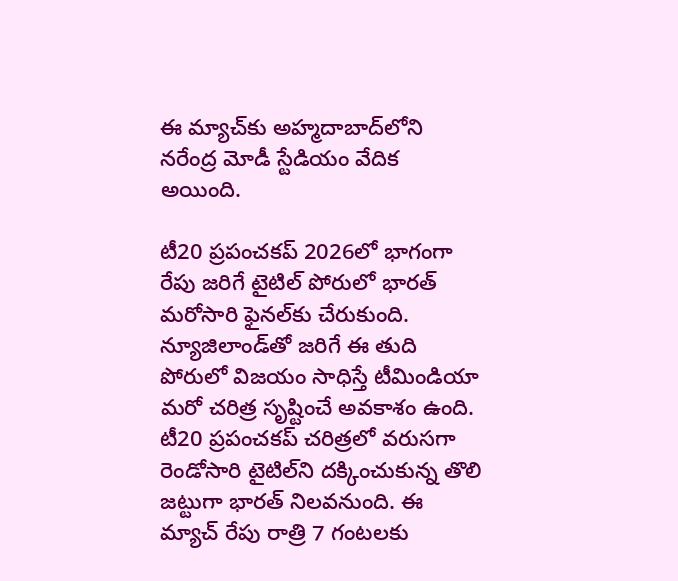ఈ మ్యాచ్‌కు అహ్మదాబాద్‌లోని నరేంద్ర మోడీ స్టేడియం వేదిక అయింది.

టీ20 ప్రపంచకప్‌ 2026లో భాగంగా రేపు జరిగే టైటిల్ పోరులో భారత్ మరోసారి ఫైనల్‌కు చేరుకుంది. న్యూజిలాండ్‌తో జరిగే ఈ తుది పోరులో విజయం సాధిస్తే టీమిండియా మరో చరిత్ర సృష్టించే అవకాశం ఉంది. టీ20 ప్రపంచకప్ చరిత్రలో వరుసగా రెండోసారి టైటిల్‌ని దక్కించుకున్న తొలి జట్టుగా భారత్ నిలవనుంది. ఈ మ్యాచ్ రేపు రాత్రి 7 గంటలకు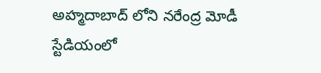అహ్మదాబాద్ లోని నరేంద్ర మోడీ స్టేడియంలో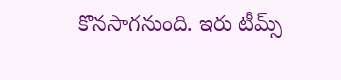కొనసాగనుంది. ఇరు టీమ్స్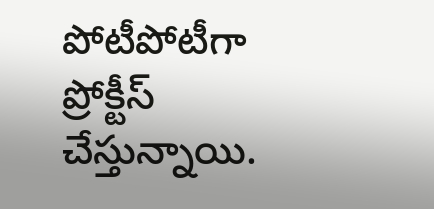పోటీపోటీగా ప్రోక్టీస్ చేస్తున్నాయి.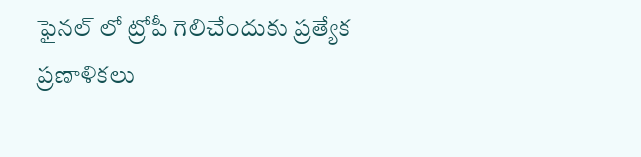ఫైనల్ లో ట్రోపీ గెలిచేందుకు ప్రత్యేక ప్రణాళికలు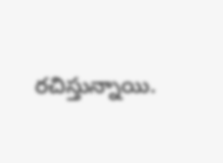రచిస్తున్నాయి.